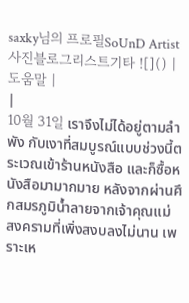saxky님의 프로필SoUnD Artist사진블로그리스트기타 ![]() | 도움말 |
|
10월 31일 เราจึงไม่ได้อยู่ตามลำพัง กับเงาที่สมบูรณ์แบบช่วงนี้ตระเวณเข้าร้านหนังสือ และก็ซื้อหนังสือมามากมาย หลังจากผ่านศึกสมรภูมิน้ำลายจากเจ้าคุณแม่
สงครามที่เพิ่งสงบลงไม่นาน เพราะเห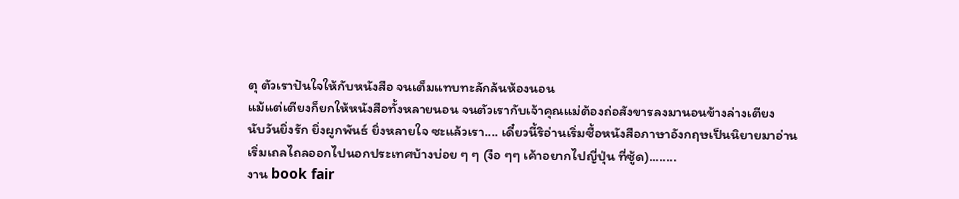ตุ ตัวเราปันใจให้กับหนังสือ จนเต็มแทบทะลักล้นห้องนอน
แม้แต่เตียงก็ยกให้หนังสือทั้งหลายนอน จนตัวเรากับเจ้าคุณแม่ต้องถ่อสังขารลงมานอนข้างล่างเตียง
นับวันยิ่งรัก ยิ่งผูกพันธ์ ยิ่งหลายใจ ซะแล้วเรา.... เดี๋ยวนี้ริอ่านเริ่มซื้อหนังสือภาษาอังกฤษเป็นนิยายมาอ่าน
เริ่มเถลไถลออกไปนอกประเทศบ้างบ่อย ๆ ๆ (งือ ๆๆ เค้าอยากไปญี่ปุ่น ที่ซู้ด)........
งาน book fair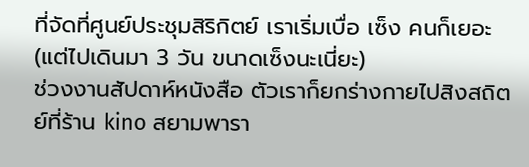ที่จัดที่ศูนย์ประชุมสิริกิตย์ เราเริ่มเบื่อ เซ็ง คนก็เยอะ (แต่ไปเดินมา 3 วัน ขนาดเซ็งนะเนี่ยะ)
ช่วงงานสัปดาห์หนังสือ ตัวเราก็ยกร่างกายไปสิงสถิตย์ที่ร้าน kino สยามพารา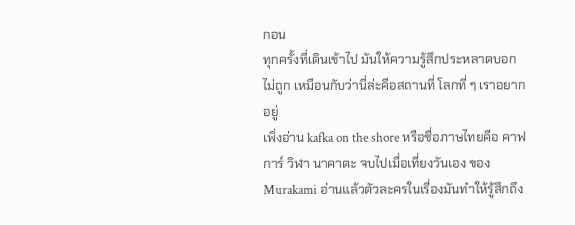กอน
ทุกครั้งที่เดินเข้าไป มันให้ความรู้สึกประหลาดบอกไม่ถูก เหมือนกับว่านี่ล่ะคือสถานที่ โลกที่ ๆ เราอยากอยู่
เพิ่งอ่าน kafka on the shore หรือชื่อภาษไทยคือ คาฟการ์ วิฬา นาคาตะ จบไปเมื่อเที่ยงวันเอง ของ
Murakami อ่านแล้วตัวละครในเรื่องมันทำให้รู้สึกถึง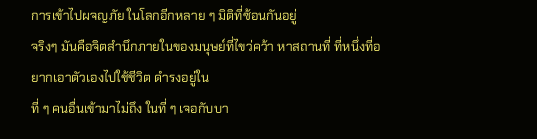การเข้าไปผจญภัย ในโลกอีกหลาย ๆ มิติที่ซ้อนกันอยู่
จริงๆ มันคือจิตสำนึกภายในของมนุษย์ที่ไขว่คว้า หาสถานที่ ที่หนึ่งที่อยากเอาตัวเองไปใช้ชีวิต ดำรงอยู่ใน
ที่ ๆ คนอื่นเข้ามาไม่ถึง ในที่ ๆ เจอกับบา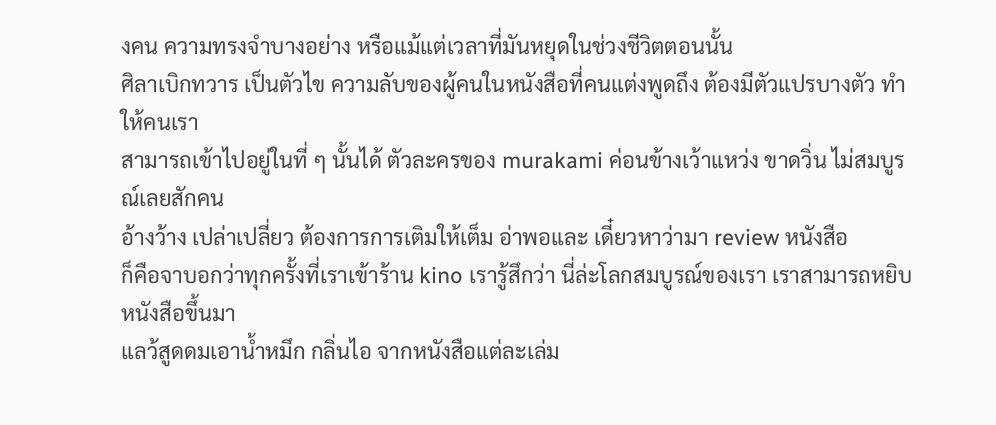งคน ความทรงจำบางอย่าง หรือแม้แต่เวลาที่มันหยุดในช่วงชีวิตตอนนั้น
ศิลาเบิกทวาร เป็นตัวไข ความลับของผู้คนในหนังสือที่คนแต่งพูดถึง ต้องมีตัวแปรบางตัว ทำให้คนเรา
สามารถเข้าไปอยู่ในที่ ๆ นั้นได้ ตัวละครของ murakami ค่อนข้างเว้าแหว่ง ขาดวิ่น ไม่สมบูรณ์เลยสักคน
อ้างว้าง เปล่าเปลี่ยว ต้องการการเติมให้เต็ม อ่าพอและ เดี๋ยวหาว่ามา review หนังสือ
ก็คือจาบอกว่าทุกครั้งที่เราเข้าร้าน kino เรารู้สึกว่า นี่ล่ะโลกสมบูรณ์ของเรา เราสามารถหยิบหนังสือขึ้นมา
แลว้สูดดมเอาน้ำหมึก กลิ่นไอ จากหนังสือแต่ละเล่ม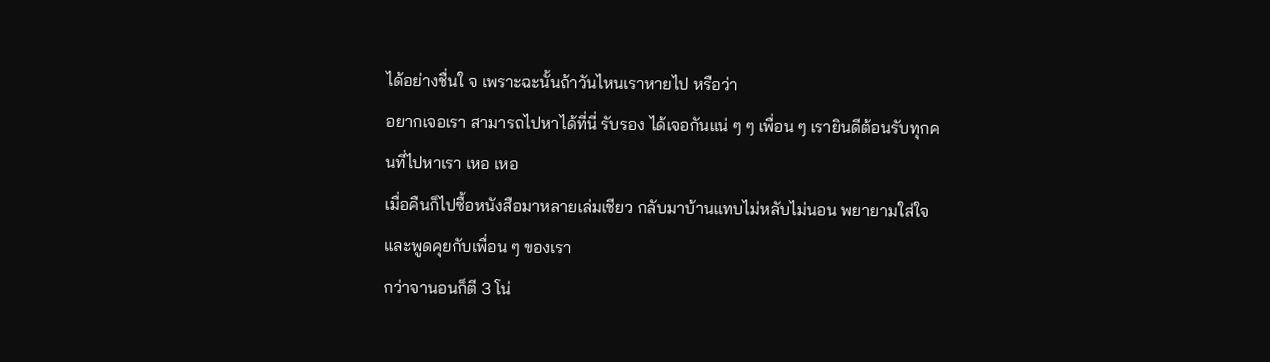ได้อย่างชื่นใ จ เพราะฉะนั้นถ้าวันไหนเราหายไป หรือว่า
อยากเจอเรา สามารถไปหาได้ที่นี่ รับรอง ได้เจอกันแน่ ๆ ๆ เพื่อน ๆ เรายินดีต้อนรับทุกคนที่ไปหาเรา เหอ เหอ
เมื่อคืนก็ไปซื้อหนังสือมาหลายเล่มเชียว กลับมาบ้านแทบไม่หลับไม่นอน พยายามใส่ใจและพูดคุยกับเพื่อน ๆ ของเรา
กว่าจานอนก็ตี 3 โน่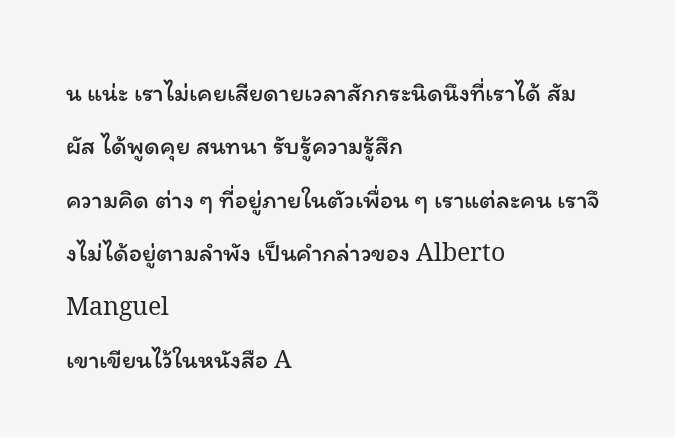น แน่ะ เราไม่เคยเสียดายเวลาสักกระนิดนึงที่เราได้ สัมผัส ได้พูดคุย สนทนา รับรู้ความรู้สึก
ความคิด ต่าง ๆ ที่อยู่ภายในตัวเพื่อน ๆ เราแต่ละคน เราจึงไม่ได้อยู่ตามลำพัง เป็นคำกล่าวของ Alberto Manguel
เขาเขียนไว้ในหนังสือ A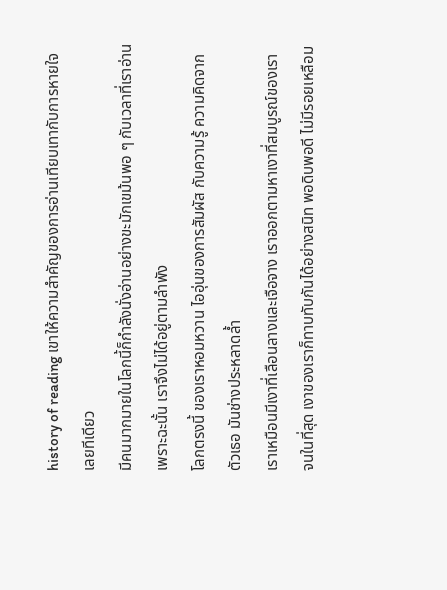history of reading เขาให้ความสำคัญของการอ่านเทียบเทากับการหายใจเลยทีเดียว
มีคนมากมายในโลกนี้ก็กำลังนั่งอ่านอย่างขะมักเขม้นพอ ๆ กับเวลาที่เราอ่าน เพราะฉะนั้น เราจึงไม่ได้อยู่ตามลำพัง
โลกตรงนี้ ของเราหอมหวาน ไออุ่นของการสัมผัส กับความรู้ ความคิดจากตัวเธอ มันช่างประหลาดล้ำ
เราเหมือนมีเงาที่เลือนลางและเจือจาง เราออกตามหาเงาที่สมบูรณ์ของเรา
จนในที่สุด เงาของเราก็ทาบทับกันได้อย่างสนิท พอดิบพอดี ไม่มีรอยเหลือม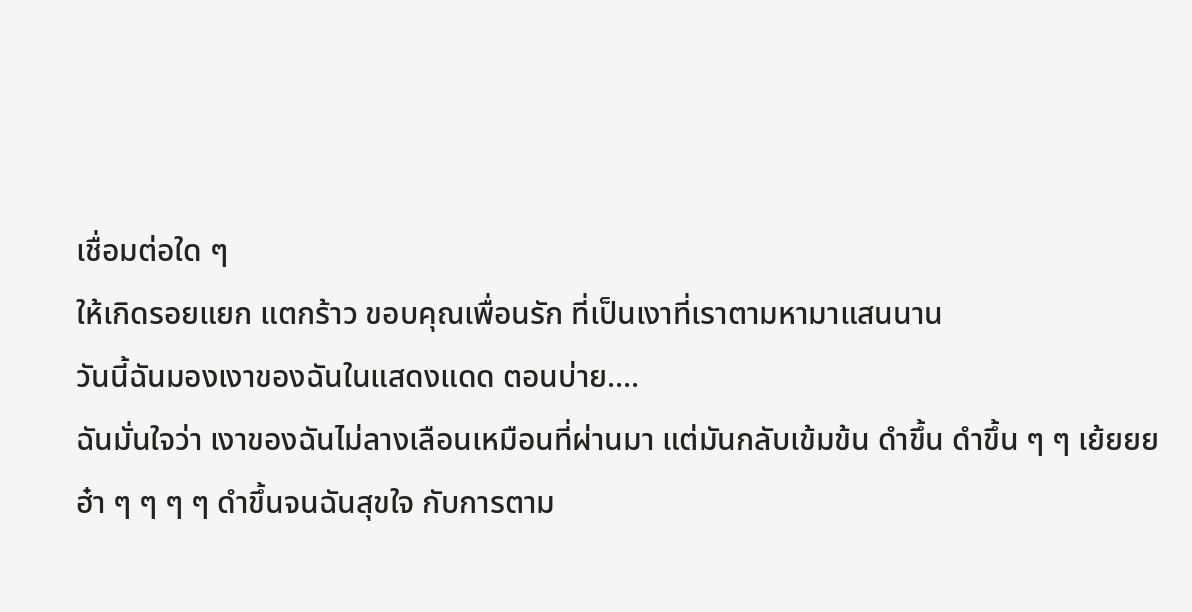เชื่อมต่อใด ๆ
ให้เกิดรอยแยก แตกร้าว ขอบคุณเพื่อนรัก ที่เป็นเงาที่เราตามหามาแสนนาน
วันนี้ฉันมองเงาของฉันในแสดงแดด ตอนบ่าย....
ฉันมั่นใจว่า เงาของฉันไม่ลางเลือนเหมือนที่ผ่านมา แต่มันกลับเข้มข้น ดำขึ้น ดำขึ้น ๆ ๆ เย้ยยย
ฮ๋า ๆ ๆ ๆ ๆ ดำขึ้นจนฉันสุขใจ กับการตาม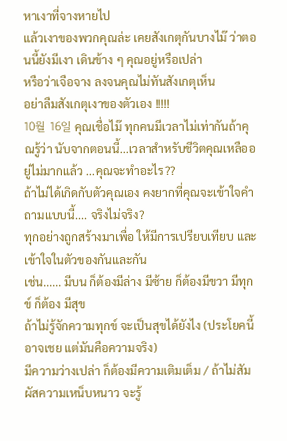หาเงาที่จางหายไป
แล้วเงาของพวกคุณล่ะ เคยสังเกตุกันบางไม๊ ว่าตอนนี้ยังมีเงา เดินข้าง ๆ คุณอยู่หรือเปล่า
หรือว่าเจือจาง ลงจนคุณไม่ทันสังเกตุเห็น
อย่าลืมสังเกตุเงาของตัวเอง !!!!!
10월 16일 คุณเชื่อไม๊ ทุกคนมีเวลาไม่เท่ากันถ้าคุณรู้ว่า นับจากตอนนี้...เวลาสำหรับชีวิตคุณเหลืออยู่ไม่มากแล้ว ...คุณจะทำอะไร??
ถ้าไม่ได้เกิดกับตัวคุณเอง คงยากที่คุณจะเข้าใจคำถามแบบนี้.... จริงไม่จริง?
ทุกอย่างถูกสร้างมาเพื่อ ให้มีการเปรียบเทียบ และเข้าใจในตัวของกันและกัน
เช่น...... มีบน ก็ต้องมีล่าง มีซ้าย ก็ต้องมีขวา มีทุกข์ ก็ต้อง มีสุข
ถ้าไม่รู้จักความทุกข์ จะเป็นสุขได้ยังไง (ประโยคนี้อาจเชย แต่มันคือความจริง)
มีความว่างเปล่า ก็ต้องมีความเติมเต็ม / ถ้าไม่สัมผัสความเหน็บหนาว จะรู้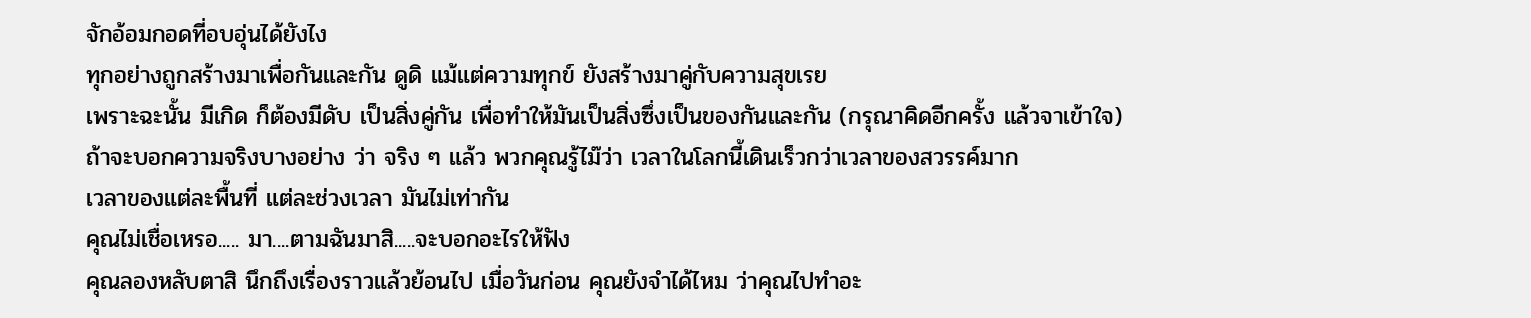จักอ้อมกอดที่อบอุ่นได้ยังไง
ทุกอย่างถูกสร้างมาเพื่อกันและกัน ดูดิ แม้แต่ความทุกข์ ยังสร้างมาคู่กับความสุขเรย
เพราะฉะนั้น มีเกิด ก็ต้องมีดับ เป็นสิ่งคู่กัน เพื่อทำให้มันเป็นสิ่งซึ่งเป็นของกันและกัน (กรุณาคิดอีกครั้ง แล้วจาเข้าใจ)
ถ้าจะบอกความจริงบางอย่าง ว่า จริง ๆ แล้ว พวกคุณรู้ไม๊ว่า เวลาในโลกนี้เดินเร็วกว่าเวลาของสวรรค์มาก
เวลาของแต่ละพื้นที่ แต่ละช่วงเวลา มันไม่เท่ากัน
คุณไม่เชื่อเหรอ..... มา....ตามฉันมาสิ.....จะบอกอะไรให้ฟัง
คุณลองหลับตาสิ นึกถึงเรื่องราวแล้วย้อนไป เมื่อวันก่อน คุณยังจำได้ไหม ว่าคุณไปทำอะ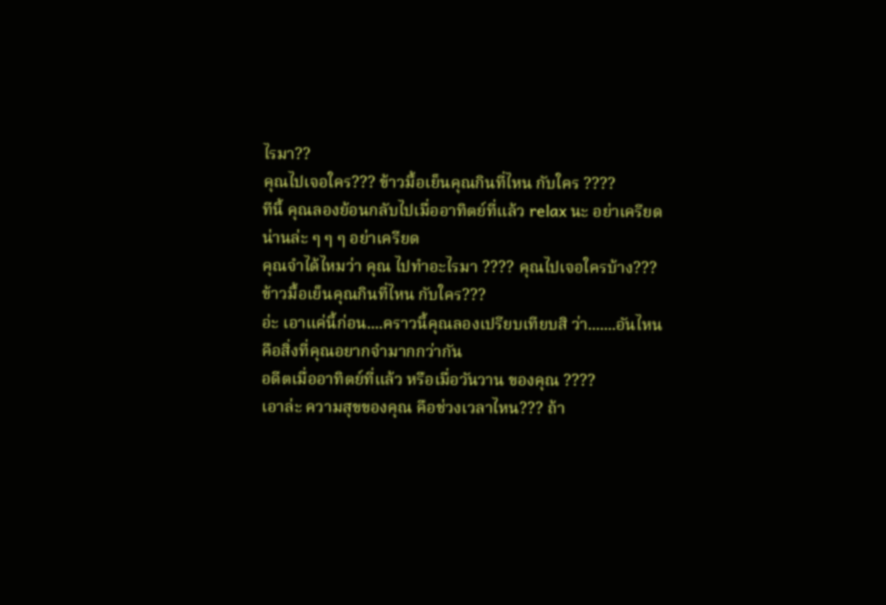ไรมา??
คุณไปเจอใคร??? ข้าวมื้อเย็นคุณกินที่ไหน กับใคร ????
ทีนี้ คุณลองย้อนกลับไปเมื่ออาทิตย์ที่แล้ว relax นะ อย่าเครียด น่านล่ะ ๆ ๆ ๆ อย่าเครียด
คุณจำได้ไหมว่า คุณ ไปทำอะไรมา ???? คุณไปเจอใครบ้าง??? ข้าวมื้อเย็นคุณกินที่ไหน กับใคร???
อ่ะ เอาแค่นี้ก่อน....คราวนี้คุณลองเปรียบเทียบสิ ว่า.......อันไหน คือสิ่งที่คุณอยากจำมากกว่ากัน
อดีตเมื่ออาทิตย์ที่แล้ว หรือเมื่อวันวาน ของคุณ ????
เอาล่ะ ความสุขของคุณ คือช่วงเวลาไหน??? ถ้า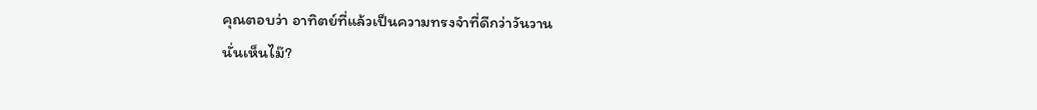คุณตอบว่า อาทิตย์ที่แล้วเป็นความทรงจำที่ดีกว่าวันวาน
นั่นเห็นไม๊?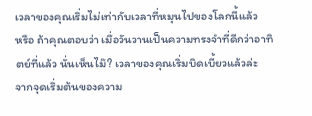เวลาของคุณเริ่มไม่เท่ากับเวลาที่หมุนไปของโลกนี้แล้ว
หรือ ถ้าคุณตอบว่า เมื่อวันวานเป็นความทรงจำที่ดีกว่าอาทิตย์ที่แล้ว นั่นเห็นไม๊? เวลาของคุณเริ่มบิดเบี้ยวแล้วล่ะ
จากจุดเริ่มต้นของความ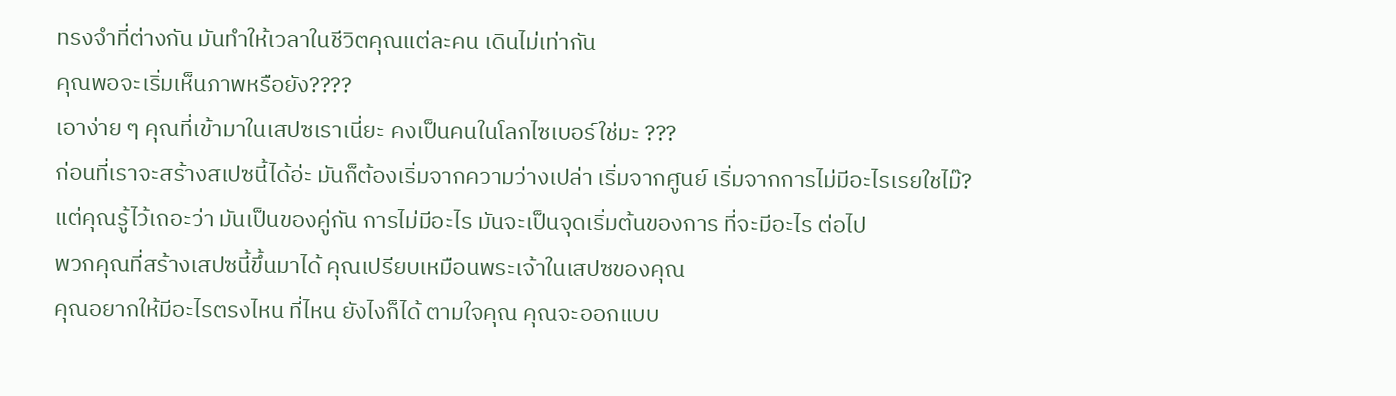ทรงจำที่ต่างกัน มันทำให้เวลาในชีวิตคุณแต่ละคน เดินไม่เท่ากัน
คุณพอจะเริ่มเห็นภาพหรือยัง????
เอาง่าย ๆ คุณที่เข้ามาในเสปซเราเนี่ยะ คงเป็นคนในโลกไซเบอร์ใช่มะ ???
ก่อนที่เราจะสร้างสเปซนี้ได้อ่ะ มันก็ต้องเริ่มจากความว่างเปล่า เริ่มจากศูนย์ เริ่มจากการไม่มีอะไรเรยใชไม๊?
แต่คุณรู้ไว้เถอะว่า มันเป็นของคู่กัน การไม่มีอะไร มันจะเป็นจุดเริ่มต้นของการ ที่จะมีอะไร ต่อไป
พวกคุณที่สร้างเสปซนี้ขึ้นมาได้ คุณเปรียบเหมือนพระเจ้าในเสปซของคุณ
คุณอยากให้มีอะไรตรงไหน ที่ไหน ยังไงก็ได้ ตามใจคุณ คุณจะออกแบบ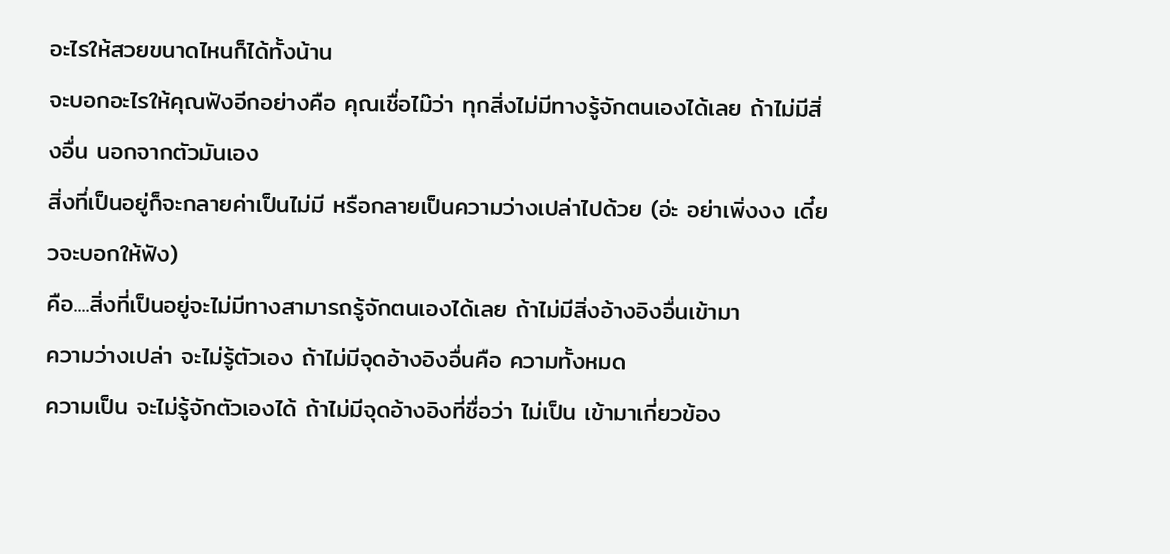อะไรให้สวยขนาดไหนก็ได้ทั้งน้าน
จะบอกอะไรให้คุณฟังอีกอย่างคือ คุณเชื่อไม๊ว่า ทุกสิ่งไม่มีทางรู้จักตนเองได้เลย ถ้าไม่มีสิ่งอื่น นอกจากตัวมันเอง
สิ่งที่เป็นอยู่ก็จะกลายค่าเป็นไม่มี หรือกลายเป็นความว่างเปล่าไปด้วย (อ่ะ อย่าเพิ่งงง เดี๋ยวจะบอกให้ฟัง)
คือ....สิ่งที่เป็นอยู่จะไม่มีทางสามารถรู้จักตนเองได้เลย ถ้าไม่มีสิ่งอ้างอิงอื่นเข้ามา
ความว่างเปล่า จะไม่รู้ตัวเอง ถ้าไม่มีจุดอ้างอิงอื่นคือ ความทั้งหมด
ความเป็น จะไม่รู้จักตัวเองได้ ถ้าไม่มีจุดอ้างอิงที่ชื่อว่า ไม่เป็น เข้ามาเกี่ยวข้อง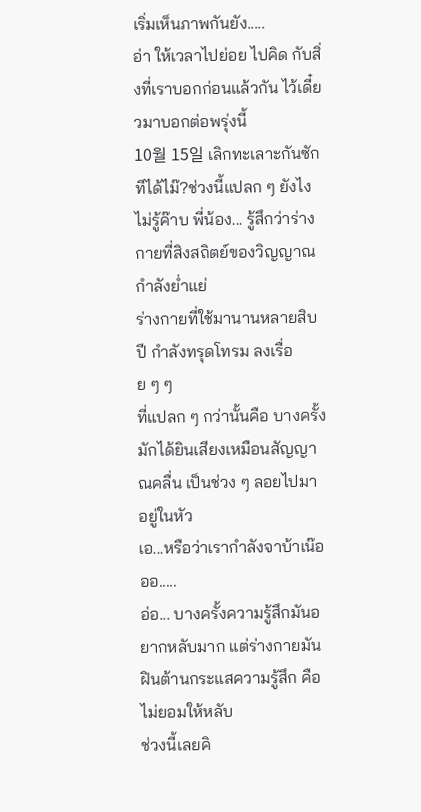เริ่มเห็นภาพกันยัง.....
อ่า ให้เวลาไปย่อย ไปคิด กับสิ่งที่เราบอกก่อนแล้วกัน ไว้เดี๋ยวมาบอกต่อพรุ่งนี้
10월 15일 เลิกทะเลาะกันซักทีได้ไม๊?ช่วงนี้แปลก ๆ ยังไงไม่รู้ค๊าบ พี่น้อง... รู้สึกว่าร่างกายที่สิงสถิตย์ของวิญญาณ กำลังย่ำแย่
ร่างกายที่ใช้มานานหลายสิบปี กำลังทรุดโทรม ลงเรื่อย ๆ ๆ
ที่แปลก ๆ กว่านั้นคือ บางครั้งมักได้ยินเสียงเหมือนสัญญาณคลื่น เป็นช่วง ๆ ลอยไปมา อยู่ในหัว
เอ...หรือว่าเรากำลังจาบ้าเน๊อออ.....
อ่อ... บางครั้งความรู้สึกมันอยากหลับมาก แต่ร่างกายมันฝินต้านกระแสความรู้สึก คือไม่ยอมให้หลับ
ช่วงนี้เลยคิ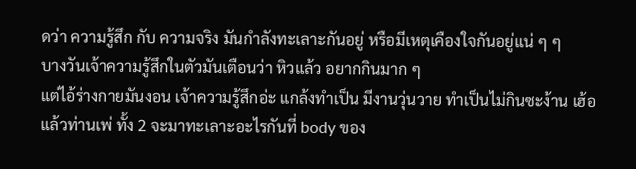ดว่า ความรู้สึก กับ ความจริง มันกำลังทะเลาะกันอยู่ หรือมีเหตุเคืองใจกันอยู่แน่ ๆ ๆ
บางวันเจ้าความรู้สึกในตัวมันเตือนว่า หิวแล้ว อยากกินมาก ๆ
แต่ไอ้ร่างกายมันงอน เจ้าความรู้สึกอ่ะ แกล้งทำเป็น มีงานวุ่นวาย ทำเป็นไม่กินซะง้าน เฮ้อ
แล้วท่านเพ่ ทั้ง 2 จะมาทะเลาะอะไรกันที่ body ของ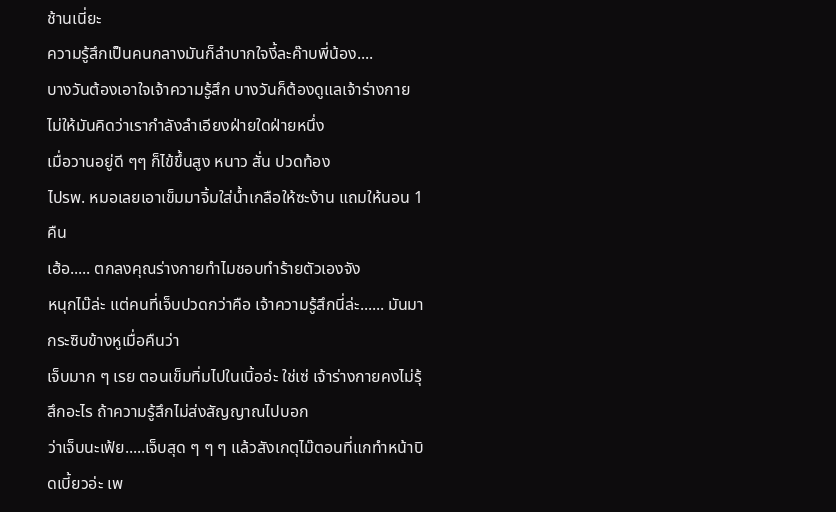ช้านเนี่ยะ
ความรู้สึกเป็นคนกลางมันก็ลำบากใจงี้ละค๊าบพี่น้อง....
บางวันต้องเอาใจเจ้าความรู้สึก บางวันก็ต้องดูแลเจ้าร่างกาย ไม่ให้มันคิดว่าเรากำลังลำเอียงฝ่ายใดฝ่ายหนึ่ง
เมื่อวานอยู่ดี ๆๆ ก็ไข้ขึ้นสูง หนาว สั่น ปวดท้อง
ไปรพ. หมอเลยเอาเข็มมาจิ้มใส่น้ำเกลือให้ซะง้าน แถมให้นอน 1 คืน
เฮ้อ..... ตกลงคุณร่างกายทำไมชอบทำร้ายตัวเองจัง
หนุกไม๊ล่ะ แต่คนที่เจ็บปวดกว่าคือ เจ้าความรู้สึกนี่ล่ะ...... มันมากระซิบข้างหูเมื่อคืนว่า
เจ็บมาก ๆ เรย ตอนเข็มทิ่มไปในเนิ้ออ่ะ ใช่เซ่ เจ้าร่างกายคงไม่รุ้สึกอะไร ถ้าความรู้สึกไม่ส่งสัญญาณไปบอก
ว่าเจ็บนะเฟ้ย.....เจ็บสุด ๆ ๆ ๆ แล้วสังเกตุไม๊ตอนที่แกทำหน้าบิดเบี้ยวอ่ะ เพ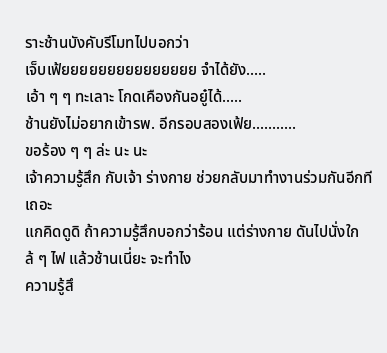ราะช้านบังคับรีโมทไปบอกว่า
เจ็บเฟ้ยยยยยยยยยยยยยยย จำได้ยัง.....
เอ้า ๆ ๆ ทะเลาะ โกดเคืองกันอยู๋ได้.....
ช้านยังไม่อยากเข้ารพ. อีกรอบสองเฟ้ย...........
ขอร้อง ๆ ๆ ล่ะ นะ นะ
เจ้าความรู้สึก กับเจ้า ร่างกาย ช่วยกลับมาทำงานร่วมกันอีกทีเถอะ
แกคิดดูดิ ถ้าความรู้สึกบอกว่าร้อน แต่ร่างกาย ดันไปนั่งใกล้ ๆ ไฟ แล้วช้านเนี่ยะ จะทำไง
ความรู้สึ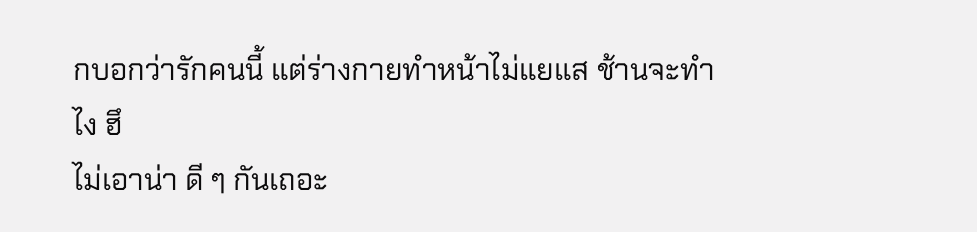กบอกว่ารักคนนี้ แต่ร่างกายทำหน้าไม่แยแส ช้านจะทำไง ฮึ
ไม่เอาน่า ดี ๆ กันเถอะ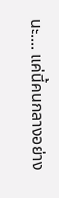นะ.... แค่นี้คนกลางอย่าง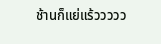ช้านก็แย่แร้ววววว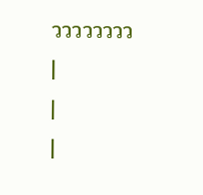วววววววว
|
|
|